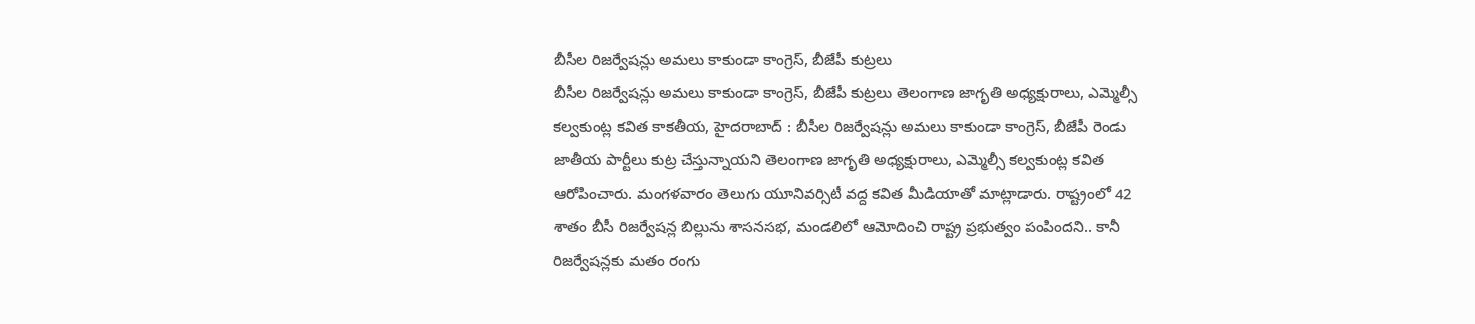బీసీల రిజర్వేషన్లు అమలు కాకుండా కాంగ్రెస్, బీజేపీ కుట్రలు
బీసీల రిజర్వేషన్లు అమలు కాకుండా కాంగ్రెస్, బీజేపీ కుట్రలు తెలంగాణ జాగృతి అధ్యక్షురాలు, ఎమ్మెల్సీ కల్వకుంట్ల కవిత కాకతీయ, హైదరాబాద్ : బీసీల రిజర్వేషన్లు అమలు కాకుండా కాంగ్రెస్, బీజేపీ రెండు జాతీయ పార్టీలు కుట్ర చేస్తున్నాయని తెలంగాణ జాగృతి అధ్యక్షురాలు, ఎమ్మెల్సీ కల్వకుంట్ల కవిత ఆరోపించారు. మంగళవారం తెలుగు యూనివర్సిటీ వద్ద కవిత మీడియాతో మాట్లాడారు. రాష్ట్రంలో 42 శాతం బీసీ రిజర్వేషన్ల బిల్లును శాసనసభ, మండలిలో ఆమోదించి రాష్ట్ర ప్రభుత్వం పంపిందని.. కానీ రిజర్వేషన్లకు మతం రంగు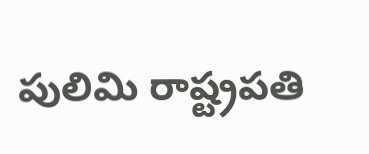పులిమి రాష్ట్రపతి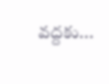వద్దకు...